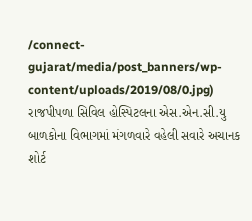/connect-gujarat/media/post_banners/wp-content/uploads/2019/08/0.jpg)
રાજપીપળા સિવિલ હોસ્પિટલના એસ.એન.સી.યુ બાળકોના વિભાગમાં મંગળવારે વહેલી સવારે અચાનક શોર્ટ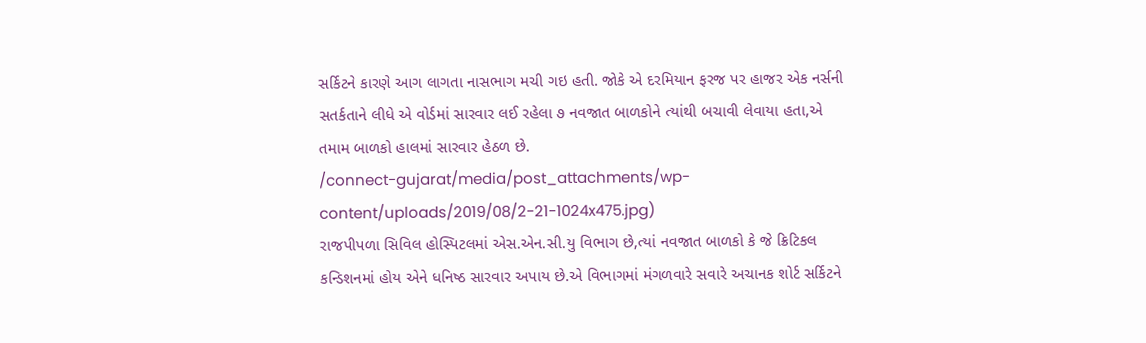સર્કિટને કારણે આગ લાગતા નાસભાગ મચી ગઇ હતી. જોકે એ દરમિયાન ફરજ પર હાજર એક નર્સની સતર્કતાને લીધે એ વોર્ડમાં સારવાર લઈ રહેલા ૭ નવજાત બાળકોને ત્યાંથી બચાવી લેવાયા હતા,એ તમામ બાળકો હાલમાં સારવાર હેઠળ છે.
/connect-gujarat/media/post_attachments/wp-content/uploads/2019/08/2-21-1024x475.jpg)
રાજપીપળા સિવિલ હોસ્પિટલમાં એસ.એન.સી.યુ વિભાગ છે,ત્યાં નવજાત બાળકો કે જે ક્રિટિકલ કન્ડિશનમાં હોય એને ધનિષ્ઠ સારવાર અપાય છે.એ વિભાગમાં મંગળવારે સવારે અચાનક શોર્ટ સર્કિટને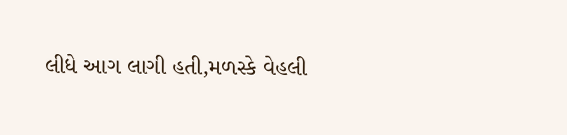લીધે આગ લાગી હતી,મળસ્કે વેહલી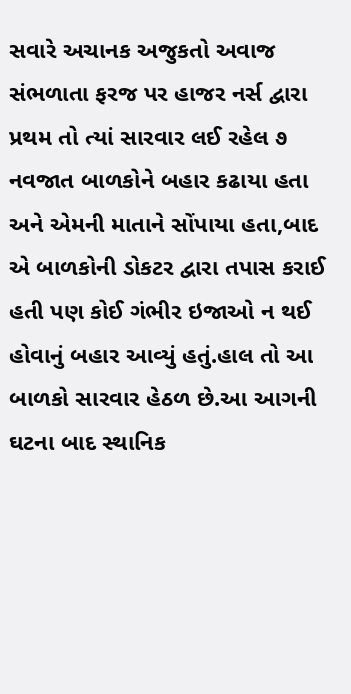સવારે અચાનક અજુકતો અવાજ સંભળાતા ફરજ પર હાજર નર્સ દ્વારા પ્રથમ તો ત્યાં સારવાર લઈ રહેલ ૭ નવજાત બાળકોને બહાર કઢાયા હતા અને એમની માતાને સોંપાયા હતા,બાદ એ બાળકોની ડોકટર દ્વારા તપાસ કરાઈ હતી પણ કોઈ ગંભીર ઇજાઓ ન થઈ હોવાનું બહાર આવ્યું હતું.હાલ તો આ બાળકો સારવાર હેઠળ છે.આ આગની ઘટના બાદ સ્થાનિક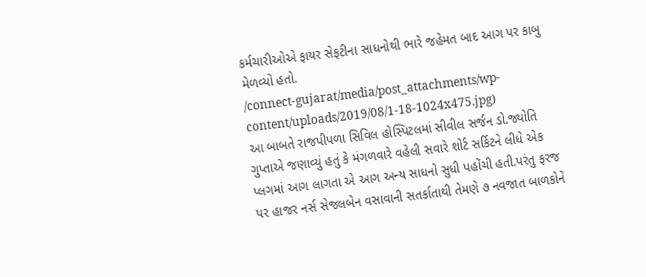કર્મચારીઓએ ફાયર સેફટીના સાધનોથી ભારે જહેમત બાદ આગ પર કાબુ મેળવ્યો હતો.
/connect-gujarat/media/post_attachments/wp-content/uploads/2019/08/1-18-1024x475.jpg)
આ બાબતે રાજપીપળા સિવિલ હોસ્પિટલમાં સીવીલ સર્જન ડો.જ્યોતિ ગુપ્તાએ જણાવ્યું હતું કે મંગળવારે વહેલી સવારે શોર્ટ સર્કિટને લીધે એક પ્લગમાં આગ લાગતા એ આગ અન્ય સાધનો સુધી પહોંચી હતી.પરંતુ ફરજ પર હાજર નર્સ સેજલબેન વસાવાની સતર્કાતાથી તેમણે ૭ નવજાત બાળકોને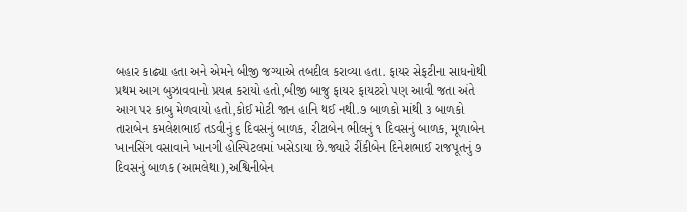બહાર કાઢ્યા હતા અને એમને બીજી જગ્યાએ તબદીલ કરાવ્યા હતા. ફાયર સેફટીના સાધનોથી પ્રથમ આગ બુઝાવવાનો પ્રયત્ન કરાયો હતો,બીજી બાજુ ફાયર ફાયટરો પણ આવી જતા અંતે આગ પર કાબુ મેળવાયો હતો,કોઈ મોટી જાન હાનિ થઈ નથી.૭ બાળકો માંથી ૩ બાળકો તારાબેન કમલેશભાઈ તડવીનું ૬ દિવસનું બાળક, રીટાબેન ભીલનું ૧ દિવસનું બાળક, મૂળાબેન ખાનસિંગ વસાવાને ખાનગી હોસ્પિટલમાં ખસેડાયા છે.જ્યારે રીંકીબેન દિનેશભાઈ રાજપૂતનું ૭ દિવસનું બાળક (આમલેથા),અશ્વિનીબેન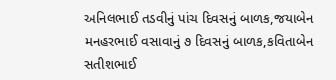અનિલભાઈ તડવીનું પાંચ દિવસનું બાળક,જયાબેન મનહરભાઈ વસાવાનું ૭ દિવસનું બાળક,કવિતાબેન સતીશભાઈ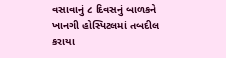વસાવાનું ૮ દિવસનું બાળકને ખાનગી હોસ્પિટલમાં તબદીલ કરાયા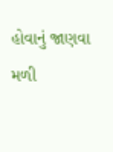હોવાનું જાણવા મળી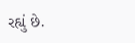રહ્યું છે.